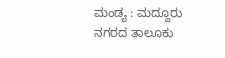ಮಂಡ್ಯ : ಮದ್ದೂರು ನಗರದ ತಾಲೂಕು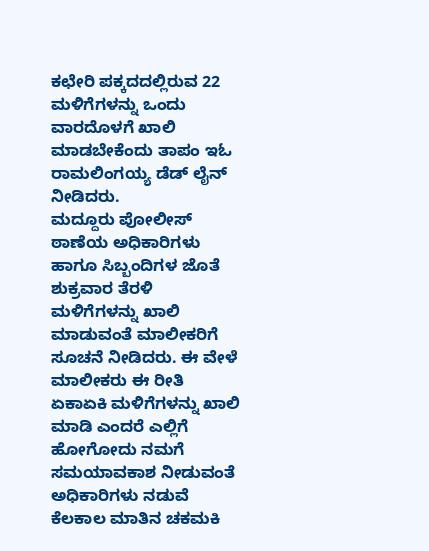ಕಛೇರಿ ಪಕ್ಕದದಲ್ಲಿರುವ 22 ಮಳಿಗೆಗಳನ್ನು ಒಂದು ವಾರದೊಳಗೆ ಖಾಲಿ ಮಾಡಬೇಕೆಂದು ತಾಪಂ ಇಓ ರಾಮಲಿಂಗಯ್ಯ ಡೆಡ್ ಲೈನ್ ನೀಡಿದರು.
ಮದ್ದೂರು ಪೋಲೀಸ್ ಠಾಣೆಯ ಅಧಿಕಾರಿಗಳು ಹಾಗೂ ಸಿಬ್ಬಂದಿಗಳ ಜೊತೆ ಶುಕ್ರವಾರ ತೆರಳಿ ಮಳಿಗೆಗಳನ್ನು ಖಾಲಿ ಮಾಡುವಂತೆ ಮಾಲೀಕರಿಗೆ ಸೂಚನೆ ನೀಡಿದರು. ಈ ವೇಳೆ ಮಾಲೀಕರು ಈ ರೀತಿ ಏಕಾಏಕಿ ಮಳಿಗೆಗಳನ್ನು ಖಾಲಿ ಮಾಡಿ ಎಂದರೆ ಎಲ್ಲಿಗೆ ಹೋಗೋದು ನಮಗೆ ಸಮಯಾವಕಾಶ ನೀಡುವಂತೆ
ಅಧಿಕಾರಿಗಳು ನಡುವೆ ಕೆಲಕಾಲ ಮಾತಿನ ಚಕಮಕಿ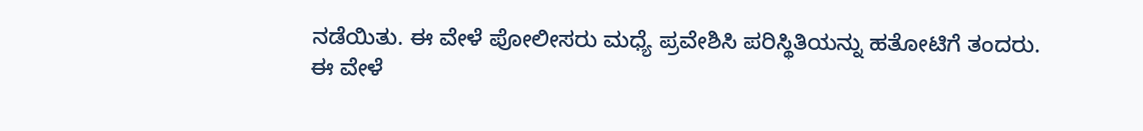ನಡೆಯಿತು. ಈ ವೇಳೆ ಪೋಲೀಸರು ಮಧ್ಯೆ ಪ್ರವೇಶಿಸಿ ಪರಿಸ್ಥಿತಿಯನ್ನು ಹತೋಟಿಗೆ ತಂದರು.
ಈ ವೇಳೆ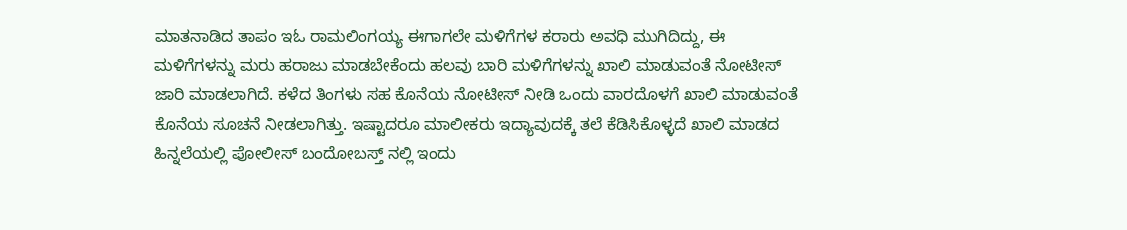ಮಾತನಾಡಿದ ತಾಪಂ ಇಓ ರಾಮಲಿಂಗಯ್ಯ ಈಗಾಗಲೇ ಮಳಿಗೆಗಳ ಕರಾರು ಅವಧಿ ಮುಗಿದಿದ್ದು, ಈ ಮಳಿಗೆಗಳನ್ನು ಮರು ಹರಾಜು ಮಾಡಬೇಕೆಂದು ಹಲವು ಬಾರಿ ಮಳಿಗೆಗಳನ್ನು ಖಾಲಿ ಮಾಡುವಂತೆ ನೋಟೀಸ್ ಜಾರಿ ಮಾಡಲಾಗಿದೆ. ಕಳೆದ ತಿಂಗಳು ಸಹ ಕೊನೆಯ ನೋಟೀಸ್ ನೀಡಿ ಒಂದು ವಾರದೊಳಗೆ ಖಾಲಿ ಮಾಡುವಂತೆ ಕೊನೆಯ ಸೂಚನೆ ನೀಡಲಾಗಿತ್ತು. ಇಷ್ಟಾದರೂ ಮಾಲೀಕರು ಇದ್ಯಾವುದಕ್ಕೆ ತಲೆ ಕೆಡಿಸಿಕೊಳ್ಳದೆ ಖಾಲಿ ಮಾಡದ ಹಿನ್ನಲೆಯಲ್ಲಿ ಪೋಲೀಸ್ ಬಂದೋಬಸ್ತ್ ನಲ್ಲಿ ಇಂದು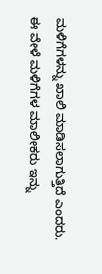ಮಳಿಗೆಗಳನ್ನು ಖಾಲಿ ಮಾಡಿಸಲಾಗುತ್ತಿದೆ ಎಂದರು.
ಈ ವೇಳೆ ಮಳಿಗೆಗಳ ಮಾಲೀಕರು ಇನ್ನು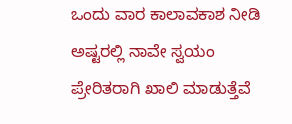ಒಂದು ವಾರ ಕಾಲಾವಕಾಶ ನೀಡಿ ಅಷ್ಟರಲ್ಲಿ ನಾವೇ ಸ್ವಯಂ ಪ್ರೇರಿತರಾಗಿ ಖಾಲಿ ಮಾಡುತ್ತೆವೆ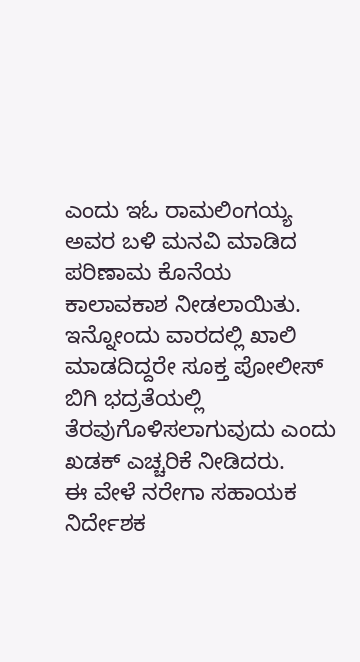ಎಂದು ಇಓ ರಾಮಲಿಂಗಯ್ಯ ಅವರ ಬಳಿ ಮನವಿ ಮಾಡಿದ ಪರಿಣಾಮ ಕೊನೆಯ ಕಾಲಾವಕಾಶ ನೀಡಲಾಯಿತು. ಇನ್ನೋಂದು ವಾರದಲ್ಲಿ ಖಾಲಿ ಮಾಡದಿದ್ದರೇ ಸೂಕ್ತ ಪೋಲೀಸ್ ಬಿಗಿ ಭದ್ರತೆಯಲ್ಲಿ ತೆರವುಗೊಳಿಸಲಾಗುವುದು ಎಂದು ಖಡಕ್ ಎಚ್ಚರಿಕೆ ನೀಡಿದರು.
ಈ ವೇಳೆ ನರೇಗಾ ಸಹಾಯಕ ನಿರ್ದೇಶಕ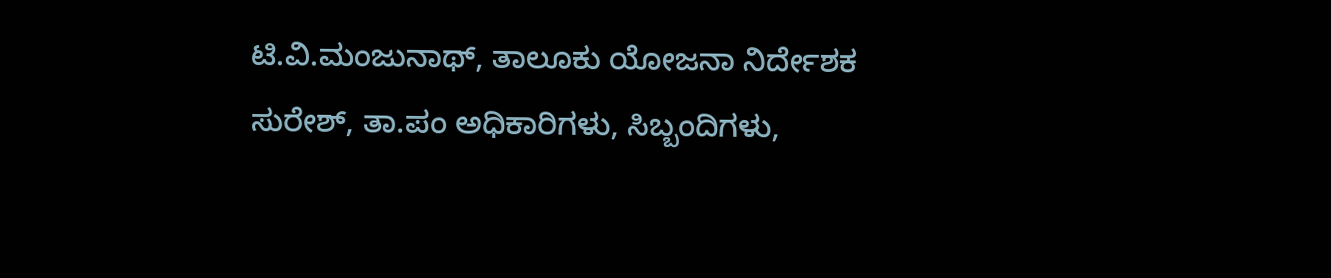ಟಿ.ವಿ.ಮಂಜುನಾಥ್, ತಾಲೂಕು ಯೋಜನಾ ನಿರ್ದೇಶಕ ಸುರೇಶ್, ತಾ.ಪಂ ಅಧಿಕಾರಿಗಳು, ಸಿಬ್ಬಂದಿಗಳು,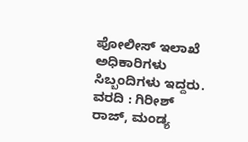ಪೋಲೀಸ್ ಇಲಾಖೆ ಅಧಿಕಾರಿಗಳು ಸಿಬ್ಬಂದಿಗಳು ಇದ್ದರು.
ವರದಿ : ಗಿರೀಶ್ ರಾಜ್, ಮಂಡ್ಯ